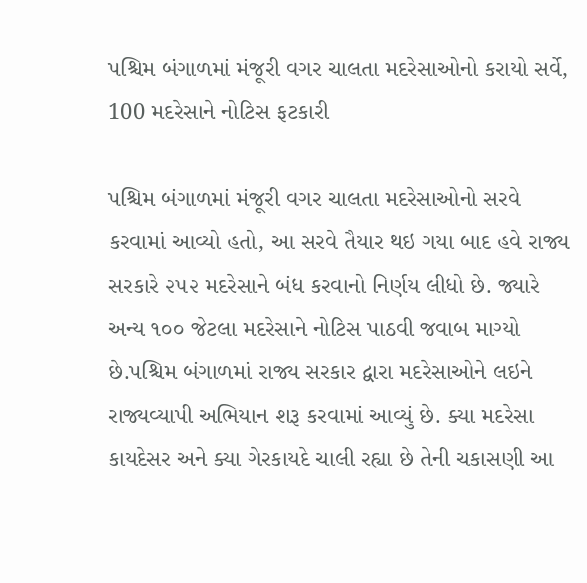પશ્ચિમ બંગાળમાં મંજૂરી વગર ચાલતા મદરેસાઓનો કરાયો સર્વે, 100 મદરેસાને નોટિસ ફટકારી

પશ્ચિમ બંગાળમાં મંજૂરી વગર ચાલતા મદરેસાઓનો સરવે કરવામાં આવ્યો હતો, આ સરવે તૈયાર થઇ ગયા બાદ હવે રાજ્ય સરકારે ૨૫૨ મદરેસાને બંધ કરવાનો નિર્ણય લીધો છે. જ્યારે અન્ય ૧૦૦ જેટલા મદરેસાને નોટિસ પાઠવી જવાબ માગ્યો છે.પશ્ચિમ બંગાળમાં રાજ્ય સરકાર દ્વારા મદરેસાઓને લઇને રાજ્યવ્યાપી અભિયાન શરૂ કરવામાં આવ્યું છે. ક્યા મદરેસા કાયદેસર અને ક્યા ગેરકાયદે ચાલી રહ્યા છે તેની ચકાસણી આ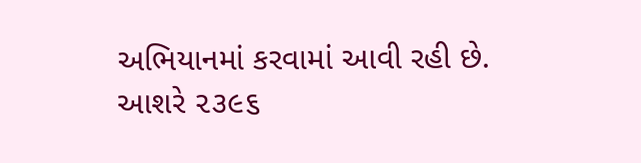અભિયાનમાં કરવામાં આવી રહી છે. આશરે ૨૩૯૬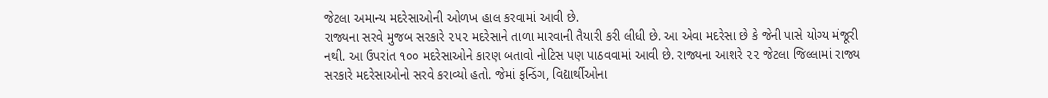જેટલા અમાન્ય મદરેસાઓની ઓળખ હાલ કરવામાં આવી છે.
રાજ્યના સરવે મુજબ સરકારે ૨૫૨ મદરેસાને તાળા મારવાની તૈયારી કરી લીધી છે. આ એવા મદરેસા છે કે જેની પાસે યોગ્ય મંજૂરી નથી. આ ઉપરાંત ૧૦૦ મદરેસાઓને કારણ બતાવો નોટિસ પણ પાઠવવામાં આવી છે. રાજ્યના આશરે ૨૨ જેટલા જિલ્લામાં રાજ્ય સરકારે મદરેસાઓનો સરવે કરાવ્યો હતો. જેમાં ફન્ડિંગ, વિદ્યાર્થીઓના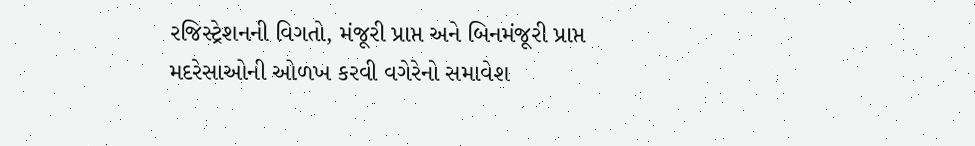રજિસ્ટ્રેશનની વિગતો, મંજૂરી પ્રાપ્ત અને બિનમંજૂરી પ્રાપ્ત મદરેસાઓની ઓળખ કરવી વગેરેનો સમાવેશ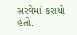સરવેમાં કરાયો હતો.